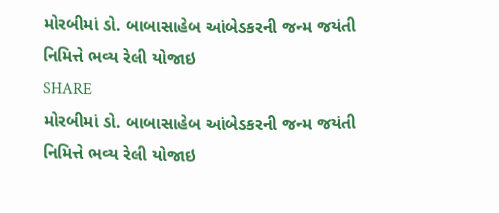મોરબીમાં ડો. બાબાસાહેબ આંબેડકરની જન્મ જયંતી નિમિત્તે ભવ્ય રેલી યોજાઇ
SHARE
મોરબીમાં ડો. બાબાસાહેબ આંબેડકરની જન્મ જયંતી નિમિત્તે ભવ્ય રેલી યોજાઇ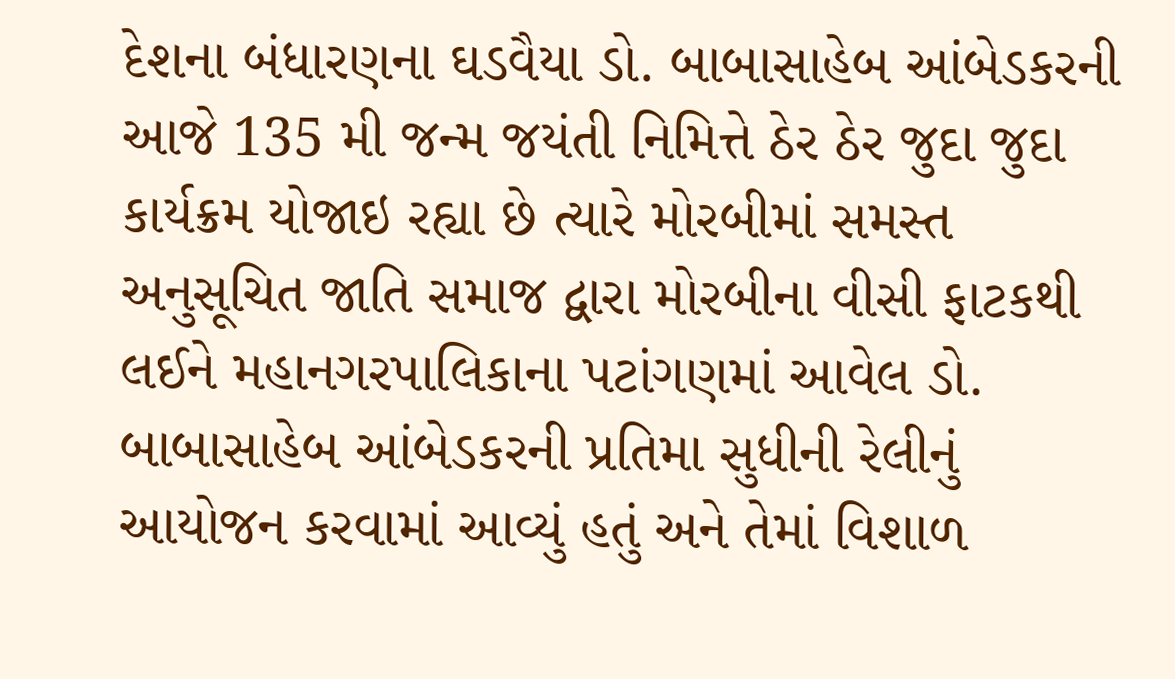દેશના બંધારણના ઘડવૈયા ડો. બાબાસાહેબ આંબેડકરની આજે 135 મી જન્મ જયંતી નિમિત્તે ઠેર ઠેર જુદા જુદા કાર્યક્રમ યોજાઇ રહ્યા છે ત્યારે મોરબીમાં સમસ્ત અનુસૂચિત જાતિ સમાજ દ્વારા મોરબીના વીસી ફાટકથી લઈને મહાનગરપાલિકાના પટાંગણમાં આવેલ ડો. બાબાસાહેબ આંબેડકરની પ્રતિમા સુધીની રેલીનું આયોજન કરવામાં આવ્યું હતું અને તેમાં વિશાળ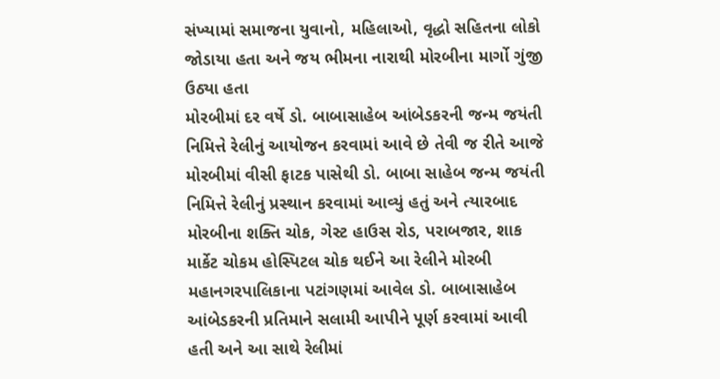સંખ્યામાં સમાજના યુવાનો, મહિલાઓ, વૃદ્ધો સહિતના લોકો જોડાયા હતા અને જય ભીમના નારાથી મોરબીના માર્ગો ગુંજી ઉઠ્યા હતા
મોરબીમાં દર વર્ષે ડો. બાબાસાહેબ આંબેડકરની જન્મ જયંતી નિમિત્તે રેલીનું આયોજન કરવામાં આવે છે તેવી જ રીતે આજે મોરબીમાં વીસી ફાટક પાસેથી ડો. બાબા સાહેબ જન્મ જયંતી નિમિત્તે રેલીનું પ્રસ્થાન કરવામાં આવ્યું હતું અને ત્યારબાદ મોરબીના શક્તિ ચોક, ગેસ્ટ હાઉસ રોડ, પરાબજાર, શાક માર્કેટ ચોકમ હોસ્પિટલ ચોક થઈને આ રેલીને મોરબી મહાનગરપાલિકાના પટાંગણમાં આવેલ ડો. બાબાસાહેબ આંબેડકરની પ્રતિમાને સલામી આપીને પૂર્ણ કરવામાં આવી હતી અને આ સાથે રેલીમાં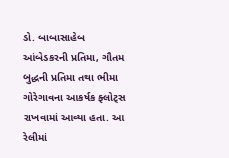ડો. બાબાસાહેબ આંબેડકરની પ્રતિમા, ગૌતમ બુદ્ધની પ્રતિમા તથા ભીમા ગોરેગાવના આકર્ષક ફ્લોટ્સ રાખવામાં આવ્યા હતા. આ રેલીમાં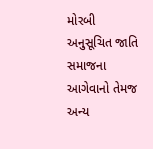મોરબી અનુસૂચિત જાતિ સમાજના આગેવાનો તેમજ અન્ય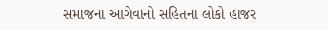સમાજના આગેવાનો સહિતના લોકો હાજર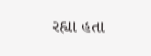રહ્યા હતા